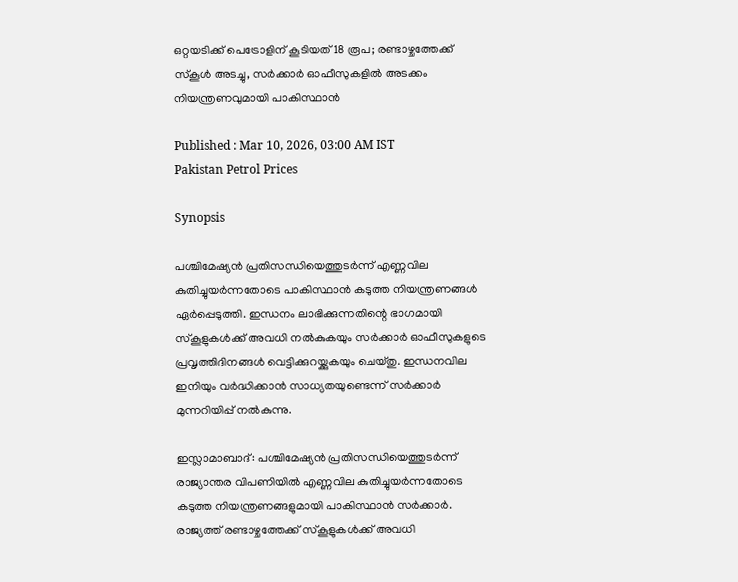ഒറ്റയടിക്ക് പെട്രോളിന് കൂടിയത് 18 രൂപ; രണ്ടാഴ്ചത്തേക്ക് സ്കൂൾ അടച്ചു, സർക്കാർ ഓഫീസുകളിൽ അടക്കം നിയന്ത്രണവുമായി പാകിസ്ഥാൻ

Published : Mar 10, 2026, 03:00 AM IST
Pakistan Petrol Prices

Synopsis

പശ്ചിമേഷ്യൻ പ്രതിസന്ധിയെത്തുടർന്ന് എണ്ണവില കുതിച്ചുയർന്നതോടെ പാകിസ്ഥാൻ കടുത്ത നിയന്ത്രണങ്ങൾ ഏർപ്പെടുത്തി. ഇന്ധനം ലാഭിക്കുന്നതിന്റെ ഭാഗമായി സ്കൂളുകൾക്ക് അവധി നൽകുകയും സർക്കാർ ഓഫീസുകളുടെ പ്രവൃത്തിദിനങ്ങൾ വെട്ടിക്കുറയ്ക്കുകയും ചെയ്തു. ഇന്ധനവില ഇനിയും വർദ്ധിക്കാൻ സാധ്യതയുണ്ടെന്ന് സർക്കാർ മുന്നറിയിപ്പ് നൽകുന്നു.

ഇസ്ലാമാബാദ്: പശ്ചിമേഷ്യൻ പ്രതിസന്ധിയെത്തുടർന്ന് രാജ്യാന്തര വിപണിയിൽ എണ്ണവില കുതിച്ചുയർന്നതോടെ കടുത്ത നിയന്ത്രണങ്ങളുമായി പാകിസ്ഥാൻ സർക്കാർ. രാജ്യത്ത് രണ്ടാഴ്ചത്തേക്ക് സ്കൂളുകൾക്ക് അവധി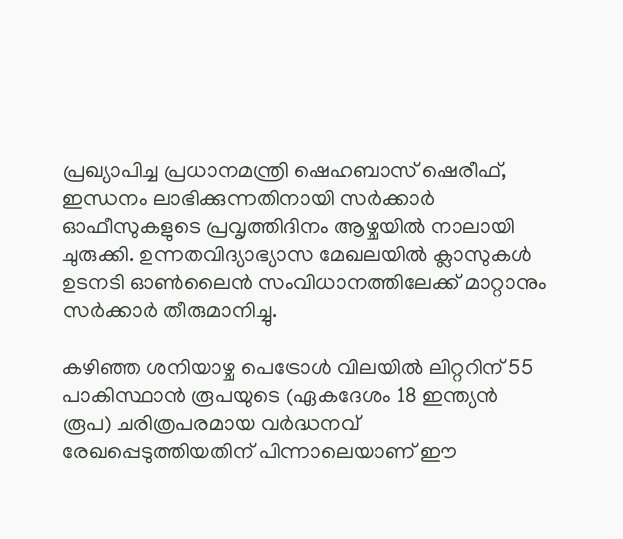പ്രഖ്യാപിച്ച പ്രധാനമന്ത്രി ഷെഹബാസ് ഷെരീഫ്, ഇന്ധനം ലാഭിക്കുന്നതിനായി സർക്കാർ ഓഫീസുകളുടെ പ്രവൃത്തിദിനം ആഴ്ചയിൽ നാലായി ചുരുക്കി. ഉന്നതവിദ്യാഭ്യാസ മേഖലയിൽ ക്ലാസുകൾ ഉടനടി ഓൺലൈൻ സംവിധാനത്തിലേക്ക് മാറ്റാനും സർക്കാർ തീരുമാനിച്ചു.

കഴിഞ്ഞ ശനിയാഴ്ച പെട്രോൾ വിലയിൽ ലിറ്ററിന് 55 പാകിസ്ഥാൻ രൂപയുടെ (ഏകദേശം 18 ഇന്ത്യൻ രൂപ) ചരിത്രപരമായ വർദ്ധനവ് രേഖപ്പെടുത്തിയതിന് പിന്നാലെയാണ് ഈ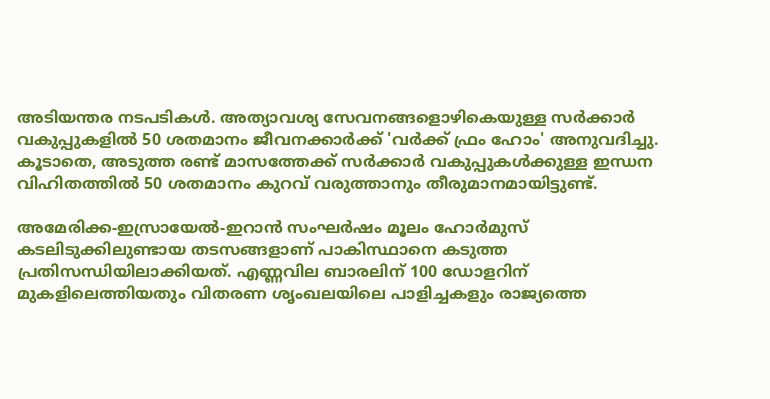അടിയന്തര നടപടികൾ. അത്യാവശ്യ സേവനങ്ങളൊഴികെയുള്ള സർക്കാർ വകുപ്പുകളിൽ 50 ശതമാനം ജീവനക്കാർക്ക് 'വർക്ക് ഫ്രം ഹോം' അനുവദിച്ചു. കൂടാതെ, അടുത്ത രണ്ട് മാസത്തേക്ക് സർക്കാർ വകുപ്പുകൾക്കുള്ള ഇന്ധന വിഹിതത്തിൽ 50 ശതമാനം കുറവ് വരുത്താനും തീരുമാനമായിട്ടുണ്ട്.

അമേരിക്ക-ഇസ്രായേൽ-ഇറാൻ സംഘർഷം മൂലം ഹോർമുസ് കടലിടുക്കിലുണ്ടായ തടസങ്ങളാണ് പാകിസ്ഥാനെ കടുത്ത പ്രതിസന്ധിയിലാക്കിയത്. എണ്ണവില ബാരലിന് 100 ഡോളറിന് മുകളിലെത്തിയതും വിതരണ ശൃംഖലയിലെ പാളിച്ചകളും രാജ്യത്തെ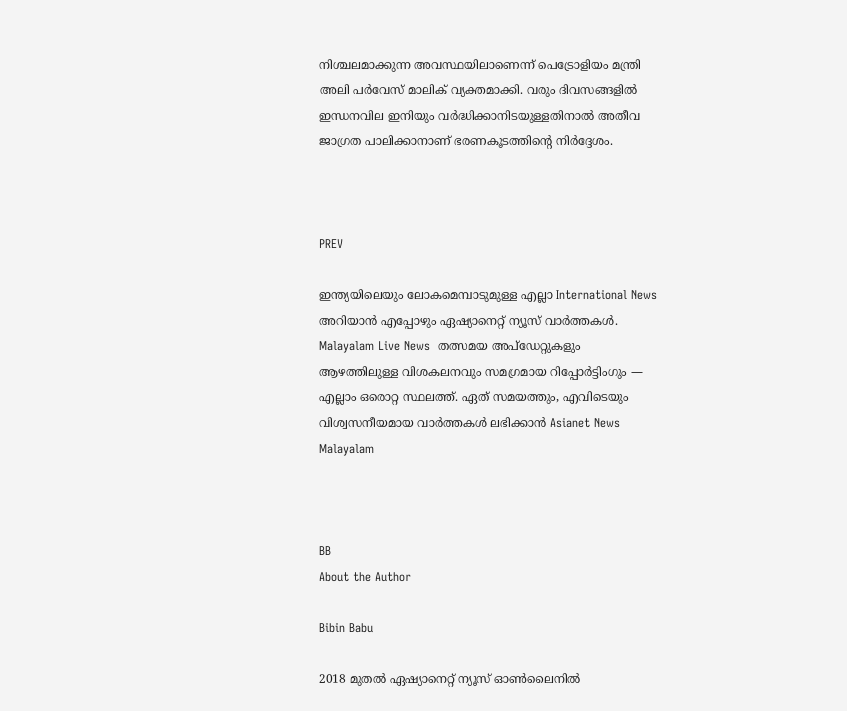നിശ്ചലമാക്കുന്ന അവസ്ഥയിലാണെന്ന് പെട്രോളിയം മന്ത്രി അലി പർവേസ് മാലിക് വ്യക്തമാക്കി. വരും ദിവസങ്ങളിൽ ഇന്ധനവില ഇനിയും വർദ്ധിക്കാനിടയുള്ളതിനാൽ അതീവ ജാഗ്രത പാലിക്കാനാണ് ഭരണകൂടത്തിന്റെ നിർദ്ദേശം.



PREV

ഇന്ത്യയിലെയും ലോകമെമ്പാടുമുള്ള എല്ലാ International News അറിയാൻ എപ്പോഴും ഏഷ്യാനെറ്റ് ന്യൂസ് വാർത്തകൾ. Malayalam Live News  തത്സമയ അപ്‌ഡേറ്റുകളും ആഴത്തിലുള്ള വിശകലനവും സമഗ്രമായ റിപ്പോർട്ടിംഗും — എല്ലാം ഒരൊറ്റ സ്ഥലത്ത്. ഏത് സമയത്തും, എവിടെയും വിശ്വസനീയമായ വാർത്തകൾ ലഭിക്കാൻ Asianet News Malayalam



BB
About the Author

Bibin Babu

2018 മുതല്‍ ഏഷ്യാനെറ്റ് ന്യൂസ് ഓണ്‍ലൈനില്‍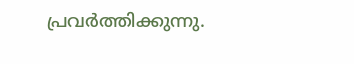പ്രവര്‍ത്തിക്കുന്നു.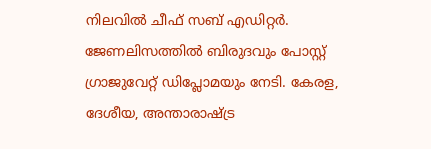നിലവില്‍ ചീഫ് സബ് എഡിറ്റർ. ജേണലിസത്തില്‍ ബിരുദവും പോസ്റ്റ് ഗ്രാജുവേറ്റ് ഡിപ്ലോമയും നേടി. കേരള, ദേശീയ, അന്താരാഷ്ട്ര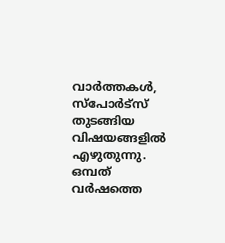വാര്‍ത്തകള്‍, സ്പോര്‍ട്സ് തുടങ്ങിയ വിഷയങ്ങളില്‍ എഴുതുന്നു. ഒമ്പത് വര്‍ഷത്തെ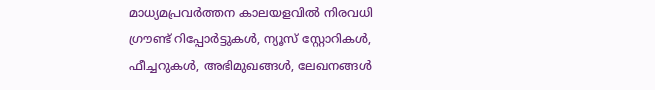മാധ്യമപ്രവര്‍ത്തന കാലയളവില്‍ നിരവധി ഗ്രൗണ്ട് റിപ്പോര്‍ട്ടുകള്‍, ന്യൂസ് സ്റ്റോറികള്‍, ഫീച്ചറുകള്‍, അഭിമുഖങ്ങള്‍, ലേഖനങ്ങള്‍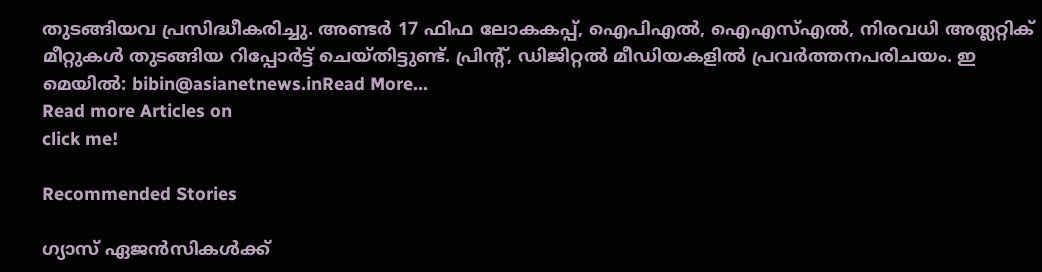തുടങ്ങിയവ പ്രസിദ്ധീകരിച്ചു. അണ്ടര്‍ 17 ഫിഫ ലോകകപ്പ്, ഐപിഎൽ, ഐഎസ്എൽ, നിരവധി അത്ലറ്റിക് മീറ്റുകൾ തുടങ്ങിയ റിപ്പോര്‍ട്ട് ചെയ്തിട്ടുണ്ട്. പ്രിന്‍റ്, ഡിജിറ്റല്‍ മീഡിയകളില്‍ പ്രവര്‍ത്തനപരിചയം. ഇ മെയില്‍: bibin@asianetnews.inRead More...
Read more Articles on
click me!

Recommended Stories

ഗ്യാസ് ഏജൻസികൾക്ക്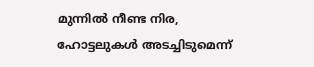മുന്നിൽ നീണ്ട നിര, ഹോട്ടലുകൾ അടച്ചിടുമെന്ന്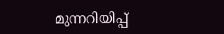മുന്നറിയിപ്പ്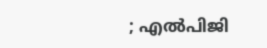; എല്‍പിജി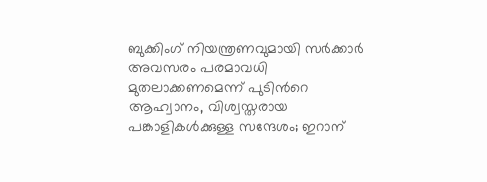ബുക്കിംഗ് നിയന്ത്രണവുമായി സ‍ര്‍ക്കാർ
അവസരം പരമാവധി മുതലാക്കണമെന്ന് പുടിന്‍റെ ആഹ്വാനം, വിശ്വസ്തരായ പങ്കാളികൾക്കുള്ള സന്ദേശം; ഇറാന്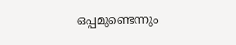ഒപ്പമുണ്ടെന്നും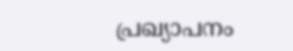പ്രഖ്യാപനം